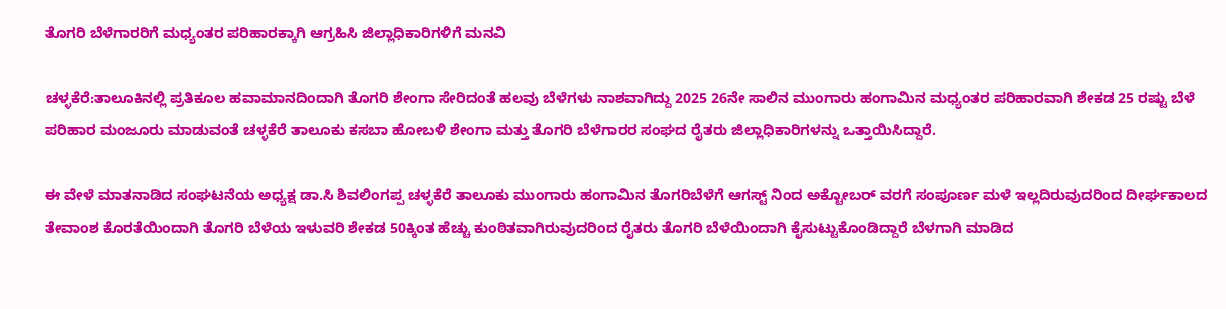ತೊಗರಿ ಬೆಳೆಗಾರರಿಗೆ ಮಧ್ಯಂತರ ಪರಿಹಾರಕ್ಕಾಗಿ ಆಗ್ರಹಿಸಿ ಜಿಲ್ಲಾಧಿಕಾರಿಗಳಿಗೆ ಮನವಿ

ಚಳ್ಳಕೆರೆ:ತಾಲೂಕಿನಲ್ಲಿ ಪ್ರತಿಕೂಲ ಹವಾಮಾನದಿಂದಾಗಿ ತೊಗರಿ ಶೇಂಗಾ ಸೇರಿದಂತೆ ಹಲವು ಬೆಳೆಗಳು ನಾಶವಾಗಿದ್ದು 2025 26ನೇ ಸಾಲಿನ ಮುಂಗಾರು ಹಂಗಾಮಿನ ಮಧ್ಯಂತರ ಪರಿಹಾರವಾಗಿ ಶೇಕಡ 25 ರಷ್ಟು ಬೆಳೆ ಪರಿಹಾರ ಮಂಜೂರು ಮಾಡುವಂತೆ ಚಳ್ಳಕೆರೆ ತಾಲೂಕು ಕಸಬಾ ಹೋಬಳಿ ಶೇಂಗಾ ಮತ್ತು ತೊಗರಿ ಬೆಳೆಗಾರರ ಸಂಘದ ರೈತರು ಜಿಲ್ಲಾಧಿಕಾರಿಗಳನ್ನು ಒತ್ತಾಯಿಸಿದ್ದಾರೆ.

ಈ ವೇಳೆ ಮಾತನಾಡಿದ ಸಂಘಟನೆಯ ಅಧ್ಯಕ್ಷ ಡಾ.ಸಿ ಶಿವಲಿಂಗಪ್ಪ ಚಳ್ಳಕೆರೆ ತಾಲೂಕು ಮುಂಗಾರು ಹಂಗಾಮಿನ ತೊಗರಿಬೆಳೆಗೆ ಆಗಸ್ಟ್ ನಿಂದ ಅಕ್ಟೋಬರ್ ವರಗೆ ಸಂಪೂರ್ಣ ಮಳೆ ಇಲ್ಲದಿರುವುದರಿಂದ ದೀರ್ಘಕಾಲದ ತೇವಾಂಶ ಕೊರತೆಯಿಂದಾಗಿ ತೊಗರಿ ಬೆಳೆಯ ಇಳುವರಿ ಶೇಕಡ 50ಕ್ಕಿಂತ ಹೆಚ್ಚು ಕುಂಠಿತವಾಗಿರುವುದರಿಂದ ರೈತರು ತೊಗರಿ ಬೆಳೆಯಿಂದಾಗಿ ಕೈಸುಟ್ಟುಕೊಂಡಿದ್ದಾರೆ ಬೆಳಗಾಗಿ ಮಾಡಿದ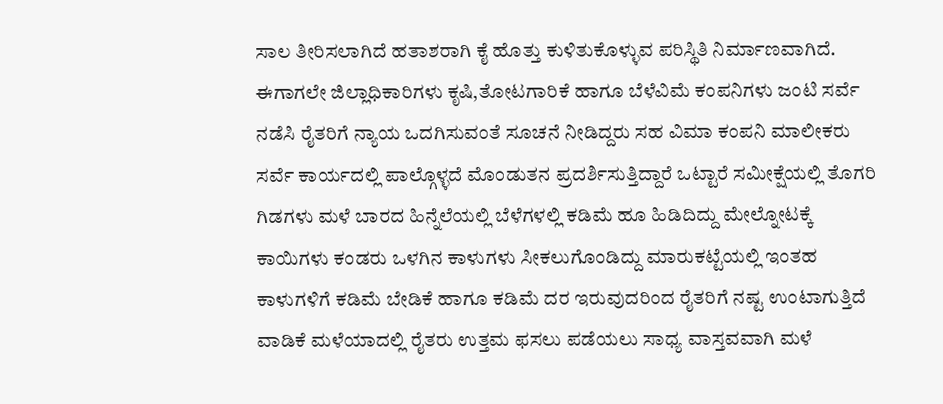ಸಾಲ ತೀರಿಸಲಾಗಿದೆ ಹತಾಶರಾಗಿ ಕೈ ಹೊತ್ತು ಕುಳಿತುಕೊಳ್ಳುವ ಪರಿಸ್ಥಿತಿ ನಿರ್ಮಾಣವಾಗಿದೆ. ಈಗಾಗಲೇ ಜಿಲ್ಲಾಧಿಕಾರಿಗಳು ಕೃಷಿ,ತೋಟಗಾರಿಕೆ ಹಾಗೂ ಬೆಳೆವಿಮೆ ಕಂಪನಿಗಳು ಜಂಟಿ ಸರ್ವೆ ನಡೆಸಿ ರೈತರಿಗೆ ನ್ಯಾಯ ಒದಗಿಸುವಂತೆ ಸೂಚನೆ ನೀಡಿದ್ದರು ಸಹ ವಿಮಾ ಕಂಪನಿ ಮಾಲೀಕರು ಸರ್ವೆ ಕಾರ್ಯದಲ್ಲಿ ಪಾಲ್ಗೊಳ್ಳದೆ ಮೊಂಡುತನ ಪ್ರದರ್ಶಿಸುತ್ತಿದ್ದಾರೆ ಒಟ್ಟಾರೆ ಸಮೀಕ್ಷೆಯಲ್ಲಿ ತೊಗರಿ ಗಿಡಗಳು ಮಳೆ ಬಾರದ ಹಿನ್ನೆಲೆಯಲ್ಲಿ ಬೆಳೆಗಳಲ್ಲಿ ಕಡಿಮೆ ಹೂ ಹಿಡಿದಿದ್ದು ಮೇಲ್ನೋಟಕ್ಕೆ ಕಾಯಿಗಳು ಕಂಡರು ಒಳಗಿನ ಕಾಳುಗಳು ಸೀಕಲುಗೊಂಡಿದ್ದು ಮಾರುಕಟ್ಟೆಯಲ್ಲಿ ಇಂತಹ ಕಾಳುಗಳಿಗೆ ಕಡಿಮೆ ಬೇಡಿಕೆ ಹಾಗೂ ಕಡಿಮೆ ದರ ಇರುವುದರಿಂದ ರೈತರಿಗೆ ನಷ್ಟ ಉಂಟಾಗುತ್ತಿದೆ ವಾಡಿಕೆ ಮಳೆಯಾದಲ್ಲಿ ರೈತರು ಉತ್ತಮ ಫಸಲು ಪಡೆಯಲು ಸಾಧ್ಯ ವಾಸ್ತವವಾಗಿ ಮಳೆ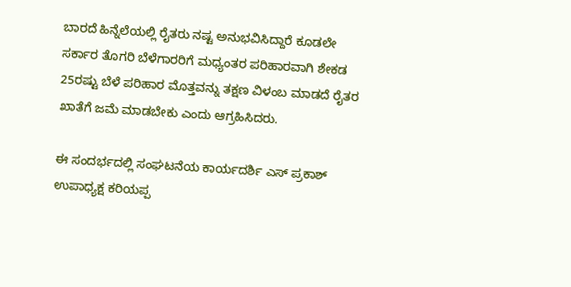ಬಾರದೆ ಹಿನ್ನೆಲೆಯಲ್ಲಿ ರೈತರು ನಷ್ಟ ಅನುಭವಿಸಿದ್ದಾರೆ ಕೂಡಲೇ ಸರ್ಕಾರ ತೊಗರಿ ಬೆಳೆಗಾರರಿಗೆ ಮಧ್ಯಂತರ ಪರಿಹಾರವಾಗಿ ಶೇಕಡ 25ರಷ್ಟು ಬೆಳೆ ಪರಿಹಾರ ಮೊತ್ತವನ್ನು ತಕ್ಷಣ ವಿಳಂಬ ಮಾಡದೆ ರೈತರ ಖಾತೆಗೆ ಜಮೆ ಮಾಡಬೇಕು ಎಂದು ಆಗ್ರಹಿಸಿದರು.

ಈ ಸಂದರ್ಭದಲ್ಲಿ ಸಂಘಟನೆಯ ಕಾರ್ಯದರ್ಶಿ ಎಸ್ ಪ್ರಕಾಶ್ ಉಪಾಧ್ಯಕ್ಷ ಕರಿಯಪ್ಪ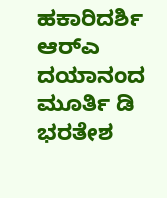ಹಕಾರಿದರ್ಶಿ ಆರ್‌ಎ ದಯಾನಂದ ಮೂರ್ತಿ ಡಿ ಭರತೇಶ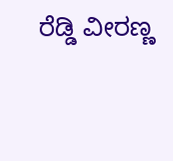ರೆಡ್ಡಿ ವೀರಣ್ಣ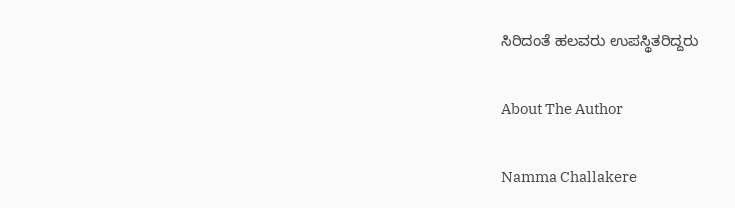ಸಿರಿದಂತೆ ಹಲವರು ಉಪಸ್ಥಿತರಿದ್ದರು

About The Author

Namma Challakere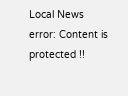Local News
error: Content is protected !!